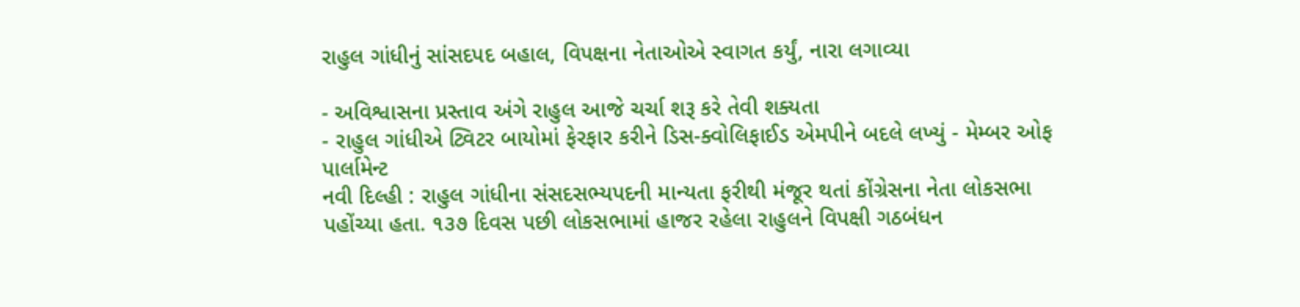રાહુલ ગાંધીનું સાંસદપદ બહાલ, વિપક્ષના નેતાઓએ સ્વાગત કર્યું, નારા લગાવ્યા

- અવિશ્વાસના પ્રસ્તાવ અંગે રાહુલ આજે ચર્ચા શરૂ કરે તેવી શક્યતા
- રાહુલ ગાંધીએ ટ્વિટર બાયોમાં ફેરફાર કરીને ડિસ-ક્વોલિફાઈડ એમપીને બદલે લખ્યું - મેમ્બર ઓફ પાર્લામેન્ટ
નવી દિલ્હી : રાહુલ ગાંધીના સંસદસભ્યપદની માન્યતા ફરીથી મંજૂર થતાં કોંગ્રેસના નેતા લોકસભા પહોંચ્યા હતા. ૧૩૭ દિવસ પછી લોકસભામાં હાજર રહેલા રાહુલને વિપક્ષી ગઠબંધન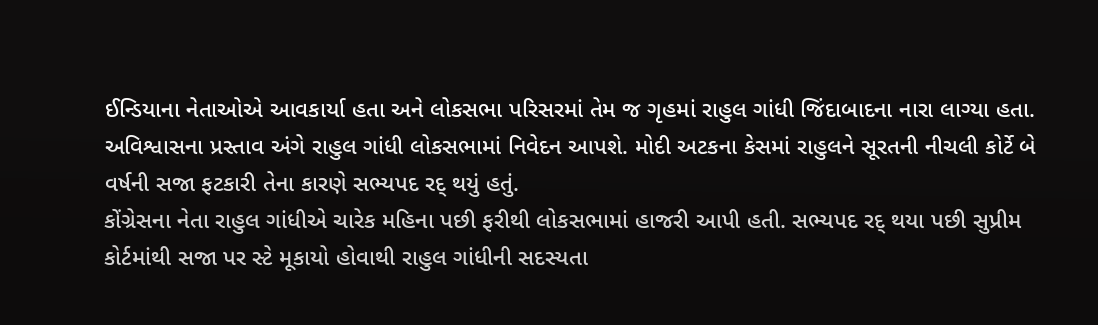ઈન્ડિયાના નેતાઓએ આવકાર્યા હતા અને લોકસભા પરિસરમાં તેમ જ ગૃહમાં રાહુલ ગાંધી જિંદાબાદના નારા લાગ્યા હતા.
અવિશ્વાસના પ્રસ્તાવ અંગે રાહુલ ગાંધી લોકસભામાં નિવેદન આપશે. મોદી અટકના કેસમાં રાહુલને સૂરતની નીચલી કોર્ટે બે વર્ષની સજા ફટકારી તેના કારણે સભ્યપદ રદ્ થયું હતું.
કોંગ્રેસના નેતા રાહુલ ગાંધીએ ચારેક મહિના પછી ફરીથી લોકસભામાં હાજરી આપી હતી. સભ્યપદ રદ્ થયા પછી સુપ્રીમ કોર્ટમાંથી સજા પર સ્ટે મૂકાયો હોવાથી રાહુલ ગાંધીની સદસ્યતા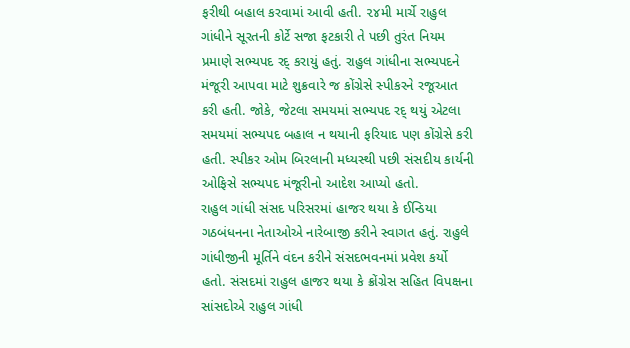ફરીથી બહાલ કરવામાં આવી હતી. ૨૪મી માર્ચે રાહુલ ગાંધીને સૂરતની કોર્ટે સજા ફટકારી તે પછી તુરંત નિયમ પ્રમાણે સભ્યપદ રદ્ કરાયું હતું. રાહુલ ગાંધીના સભ્યપદને મંજૂરી આપવા માટે શુક્રવારે જ કોંગ્રેસે સ્પીકરને રજૂઆત કરી હતી. જોકે, જેટલા સમયમાં સભ્યપદ રદ્ થયું એટલા સમયમાં સભ્યપદ બહાલ ન થયાની ફરિયાદ પણ કોંગ્રેસે કરી હતી. સ્પીકર ઓમ બિરલાની મધ્યસ્થી પછી સંસદીય કાર્યની ઓફિસે સભ્યપદ મંજૂરીનો આદેશ આપ્યો હતો.
રાહુલ ગાંધી સંસદ પરિસરમાં હાજર થયા કે ઈન્ડિયા ગઠબંધનના નેતાઓએ નારેબાજી કરીને સ્વાગત હતું. રાહુલે ગાંધીજીની મૂર્તિને વંદન કરીને સંસદભવનમાં પ્રવેશ કર્યો હતો. સંસદમાં રાહુલ હાજર થયા કે ક્રોંગ્રેસ સહિત વિપક્ષના સાંસદોએ રાહુલ ગાંધી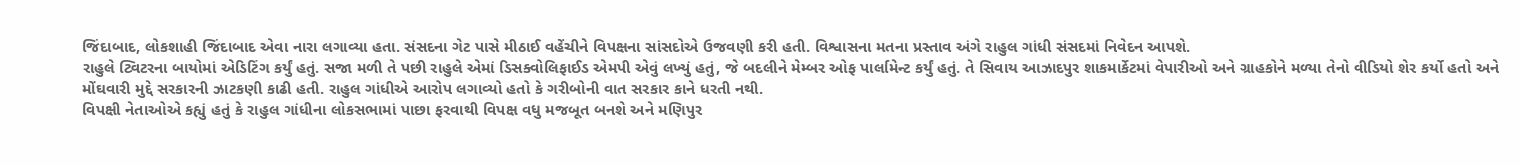જિંદાબાદ, લોકશાહી જિંદાબાદ એવા નારા લગાવ્યા હતા. સંસદના ગેટ પાસે મીઠાઈ વહેંચીને વિપક્ષના સાંસદોએ ઉજવણી કરી હતી. વિશ્વાસના મતના પ્રસ્તાવ અંગે રાહુલ ગાંધી સંસદમાં નિવેદન આપશે.
રાહુલે ટ્વિટરના બાયોમાં એડિટિંગ કર્યું હતું. સજા મળી તે પછી રાહુલે એમાં ડિસક્વોલિફાઈડ એમપી એવું લખ્યું હતું, જે બદલીને મેમ્બર ઓફ પાર્લામેન્ટ કર્યું હતું. તે સિવાય આઝાદપુર શાકમાર્કેટમાં વેપારીઓ અને ગ્રાહકોને મળ્યા તેનો વીડિયો શેર કર્યો હતો અને મોંઘવારી મુદ્દે સરકારની ઝાટકણી કાઢી હતી. રાહુલ ગાંધીએ આરોપ લગાવ્યો હતો કે ગરીબોની વાત સરકાર કાને ધરતી નથી.
વિપક્ષી નેતાઓએ કહ્યું હતું કે રાહુલ ગાંધીના લોકસભામાં પાછા ફરવાથી વિપક્ષ વધુ મજબૂત બનશે અને મણિપુર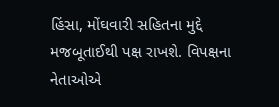હિંસા, મોંઘવારી સહિતના મુદ્દે મજબૂતાઈથી પક્ષ રાખશે. વિપક્ષના નેતાઓએ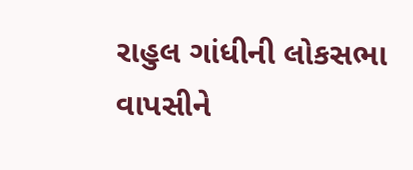રાહુલ ગાંધીની લોકસભા વાપસીને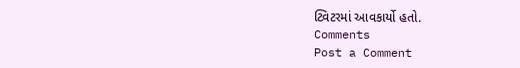ટ્વિટરમાં આવકાર્યો હતો.
Comments
Post a Comment